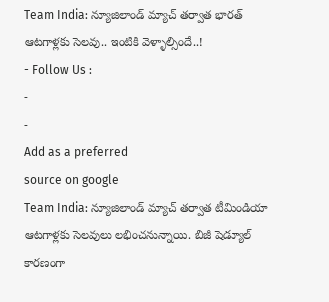Team India: న్యూజిలాండ్ మ్యాచ్ తర్వాత భారత్ ఆటగాళ్లకు సెలవు.. ఇంటికి వెళ్ళాల్సిందే..!
- Follow Us :
-
-
Add as a preferred
source on google
Team India: న్యూజిలాండ్ మ్యాచ్ తర్వాత టీమిండియా ఆటగాళ్లకు సెలవులు లభించనున్నాయి. బిజీ షెడ్యూల్ కారణంగా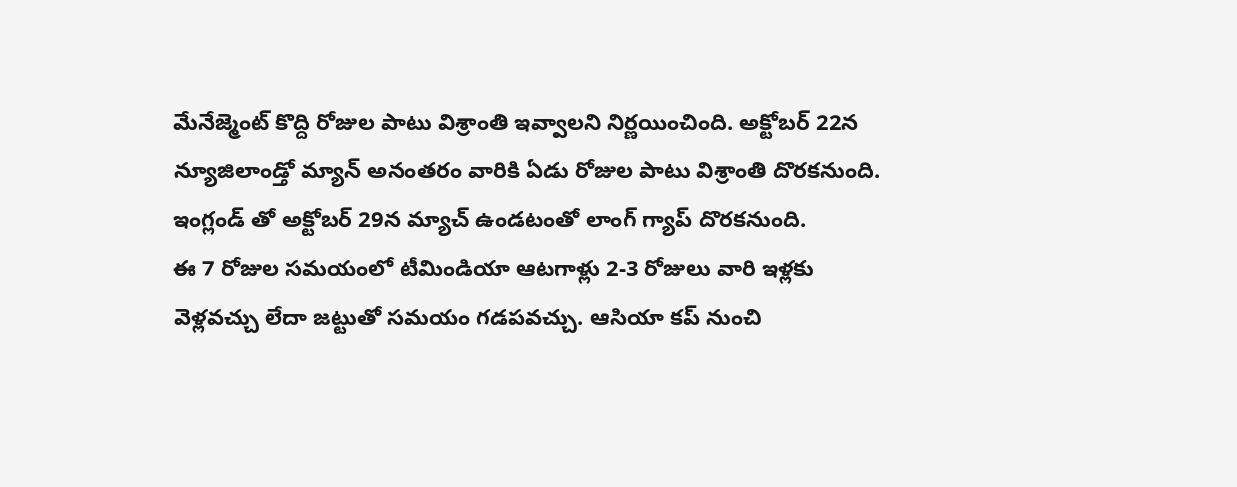మేనేజ్మెంట్ కొద్ది రోజుల పాటు విశ్రాంతి ఇవ్వాలని నిర్ణయించింది. అక్టోబర్ 22న న్యూజిలాండ్తో మ్యాన్ అనంతరం వారికి ఏడు రోజుల పాటు విశ్రాంతి దొరకనుంది. ఇంగ్లండ్ తో అక్టోబర్ 29న మ్యాచ్ ఉండటంతో లాంగ్ గ్యాప్ దొరకనుంది.
ఈ 7 రోజుల సమయంలో టీమిండియా ఆటగాళ్లు 2-3 రోజులు వారి ఇళ్లకు వెళ్లవచ్చు లేదా జట్టుతో సమయం గడపవచ్చు. ఆసియా కప్ నుంచి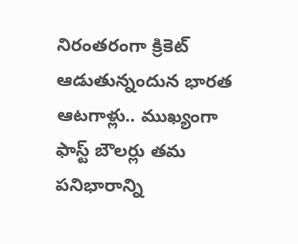నిరంతరంగా క్రికెట్ ఆడుతున్నందున భారత ఆటగాళ్లు.. ముఖ్యంగా ఫాస్ట్ బౌలర్లు తమ పనిభారాన్ని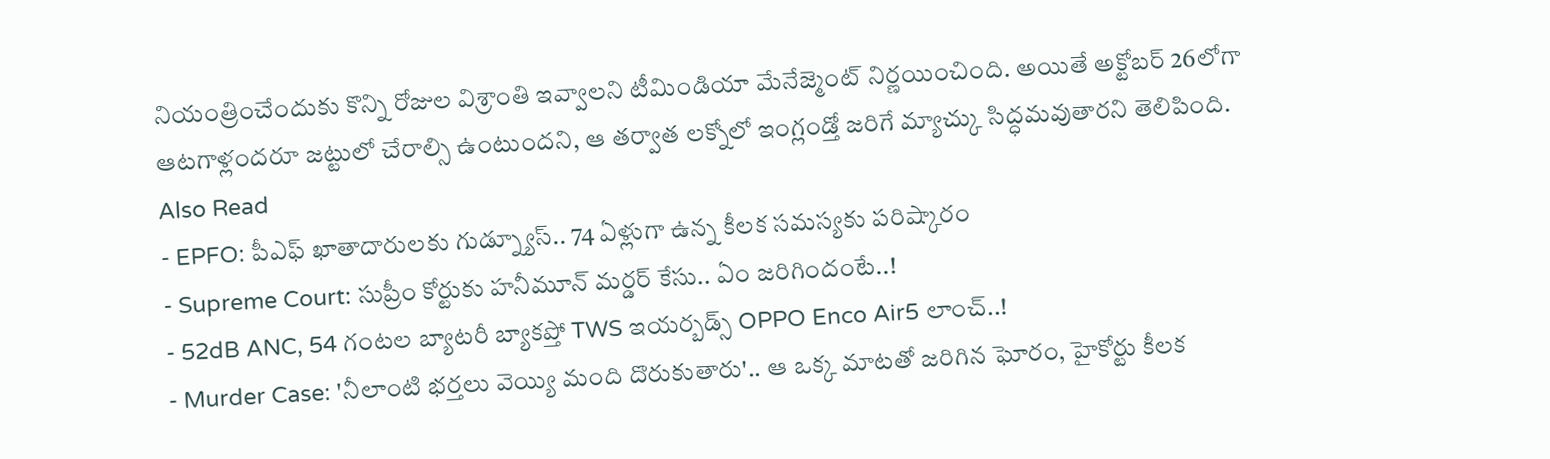నియంత్రించేందుకు కొన్ని రోజుల విశ్రాంతి ఇవ్వాలని టీమిండియా మేనేజ్మెంట్ నిర్ణయించింది. అయితే అక్టోబర్ 26లోగా ఆటగాళ్లందరూ జట్టులో చేరాల్సి ఉంటుందని, ఆ తర్వాత లక్నోలో ఇంగ్లండ్తో జరిగే మ్యాచ్కు సిద్ధమవుతారని తెలిపింది.
Also Read
- EPFO: పీఎఫ్ ఖాతాదారులకు గుడ్న్యూస్.. 74 ఏళ్లుగా ఉన్న కీలక సమస్యకు పరిష్కారం
- Supreme Court: సుప్రీం కోర్టుకు హనీమూన్ మర్డర్ కేసు.. ఏం జరిగిందంటే..!
- 52dB ANC, 54 గంటల బ్యాటరీ బ్యాకప్తో TWS ఇయర్బడ్స్ OPPO Enco Air5 లాంచ్..!
- Murder Case: 'నీలాంటి భర్తలు వెయ్యి మంది దొరుకుతారు'.. ఆ ఒక్క మాటతో జరిగిన ఘోరం, హైకోర్టు కీలక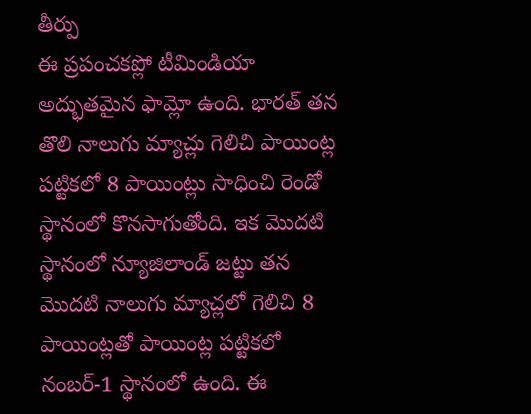తీర్పు
ఈ ప్రపంచకప్లో టీమిండియా అద్భుతమైన ఫామ్లో ఉంది. భారత్ తన తొలి నాలుగు మ్యాచ్లు గెలిచి పాయింట్ల పట్టికలో 8 పాయింట్లు సాధించి రెండో స్థానంలో కొనసాగుతోంది. ఇక మొదటి స్థానంలో న్యూజిలాండ్ జట్టు తన మొదటి నాలుగు మ్యాచ్లలో గెలిచి 8 పాయింట్లతో పాయింట్ల పట్టికలో నంబర్-1 స్థానంలో ఉంది. ఈ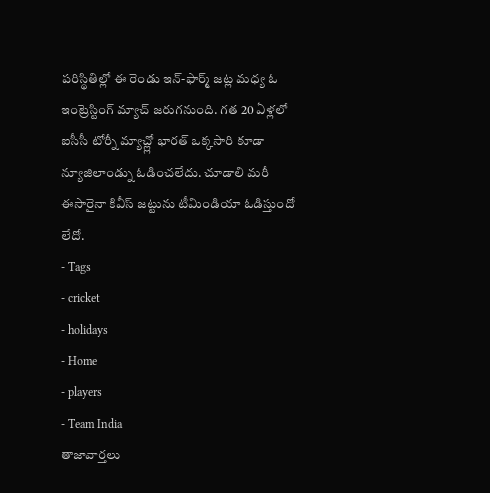పరిస్థితిల్లో ఈ రెండు ఇన్-ఫార్మ్ జట్ల మధ్య ఓ ఇంట్రెస్టింగ్ మ్యాచ్ జరుగనుంది. గత 20 ఏళ్లలో ఐసీసీ టోర్నీ మ్యాచ్ల్లో భారత్ ఒక్కసారి కూడా న్యూజిలాండ్ను ఓడించలేదు. చూడాలి మరీ ఈసారైనా కివీస్ జట్టును టీమిండియా ఓడిస్తుందో లేదో.
- Tags
- cricket
- holidays
- Home
- players
- Team India
తాజావార్తలు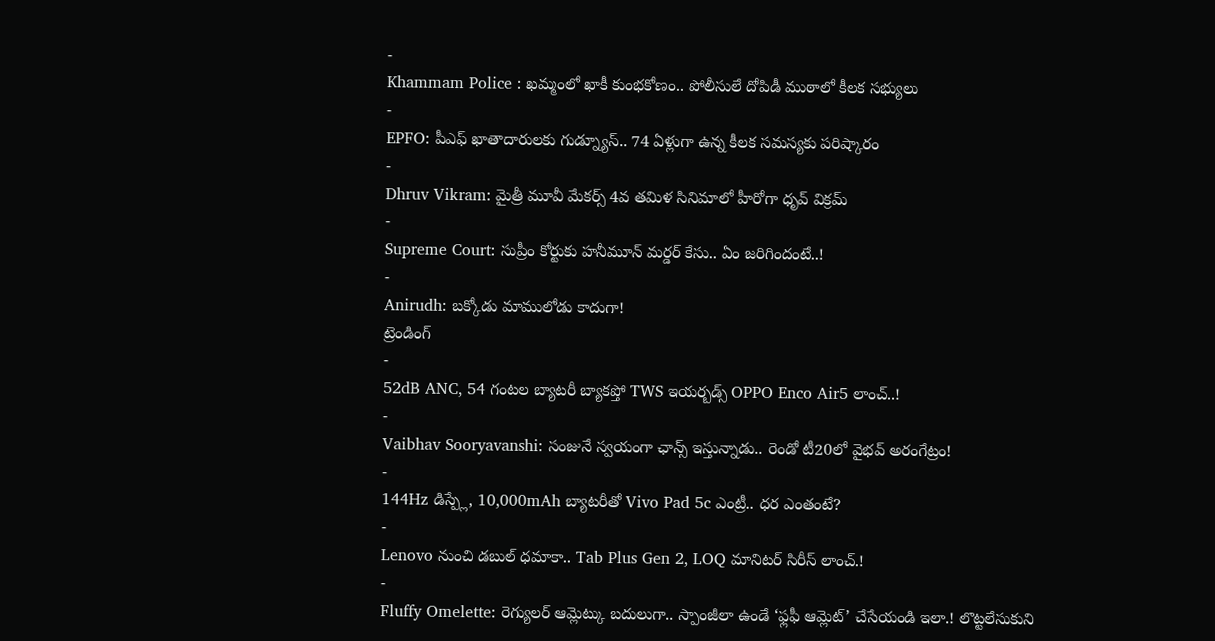-
Khammam Police : ఖమ్మంలో ఖాకీ కుంభకోణం.. పోలీసులే దోపిడీ ముఠాలో కీలక సభ్యులు
-
EPFO: పీఎఫ్ ఖాతాదారులకు గుడ్న్యూస్.. 74 ఏళ్లుగా ఉన్న కీలక సమస్యకు పరిష్కారం
-
Dhruv Vikram: మైత్రీ మూవీ మేకర్స్ 4వ తమిళ సినిమాలో హీరోగా ధృవ్ విక్రమ్
-
Supreme Court: సుప్రీం కోర్టుకు హనీమూన్ మర్డర్ కేసు.. ఏం జరిగిందంటే..!
-
Anirudh: బక్కోడు మాములోడు కాదుగా!
ట్రెండింగ్
-
52dB ANC, 54 గంటల బ్యాటరీ బ్యాకప్తో TWS ఇయర్బడ్స్ OPPO Enco Air5 లాంచ్..!
-
Vaibhav Sooryavanshi: సంజునే స్వయంగా ఛాన్స్ ఇస్తున్నాడు.. రెండో టీ20లో వైభవ్ అరంగేట్రం!
-
144Hz డిస్ప్లే, 10,000mAh బ్యాటరీతో Vivo Pad 5c ఎంట్రీ.. ధర ఎంతంటే?
-
Lenovo నుంచి డబుల్ ధమాకా.. Tab Plus Gen 2, LOQ మానిటర్ సిరీస్ లాంచ్.!
-
Fluffy Omelette: రెగ్యులర్ ఆమ్లెట్కు బదులుగా.. స్పాంజీలా ఉండే ‘ఫ్లఫీ ఆమ్లెట్’ చేసేయండి ఇలా.! లొట్టలేసుకుని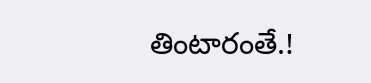తింటారంతే.!